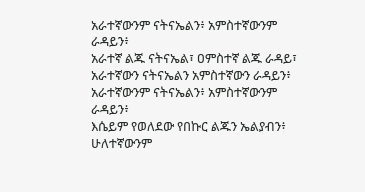አራተኛውንም ናትናኤልን፥ አምስተኛውንም ራዳይን፥
አራተኛ ልጁ ናትናኤል፣ ዐምስተኛ ልጁ ራዳይ፣
አራተኛውን ናትናኤልን አምስተኛውን ራዳይን፥
አራተኛውንም ናትናኤልን፥ አምስተኛውንም ራዳይን፥
እሴይም የወለደው የበኩር ልጁን ኤልያብን፥ ሁለተኛውንም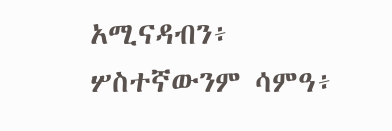አሚናዳብን፥ ሦስተኛውንም ሳምዓ፥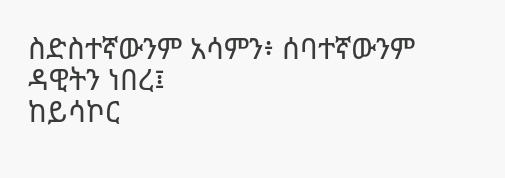ስድስተኛውንም አሳምን፥ ሰባተኛውንም ዳዊትን ነበረ፤
ከይሳኮር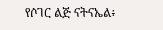የሶገር ልጅ ናትናኤል፥